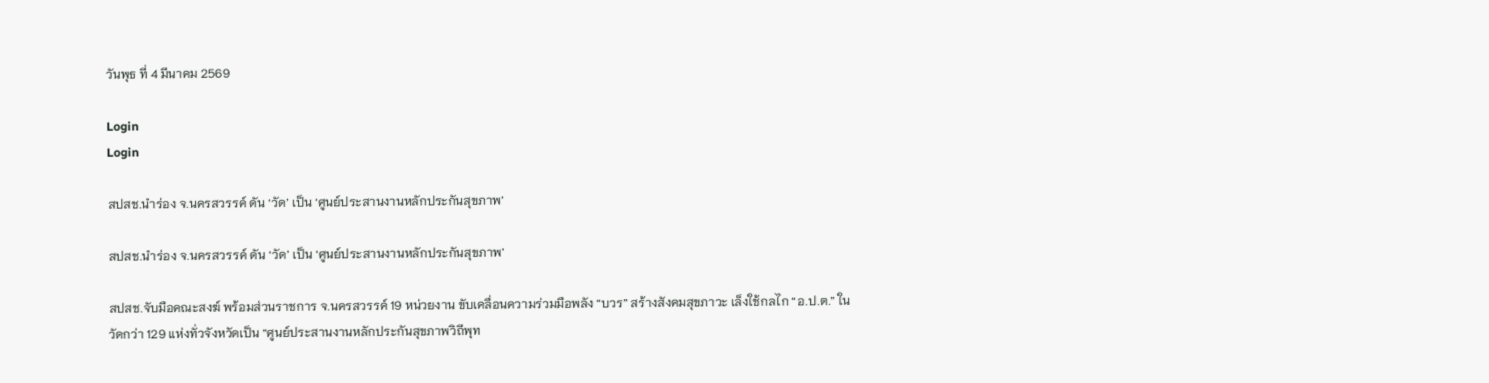วันพุธ ที่ 4 มีนาคม 2569

Login
Login

สปสช.นำร่อง จ.นครสวรรค์ ดัน ‘วัด’ เป็น ‘ศูนย์ประสานงานหลักประกันสุขภาพ’

สปสช.นำร่อง จ.นครสวรรค์ ดัน ‘วัด’ เป็น ‘ศูนย์ประสานงานหลักประกันสุขภาพ’

สปสช.จับมือคณะสงฆ์ พร้อมส่วนราชการ จ.นครสวรรค์ 19 หน่วยงาน ขับเคลื่อนความร่วมมือพลัง “บวร” สร้างสังคมสุขภาวะ เล็งใช้กลไก “อ.ป.ต.” ในวัดกว่า 129 แห่งทั่วจังหวัดเป็น “ศูนย์ประสานงานหลักประกันสุขภาพวิถีพุท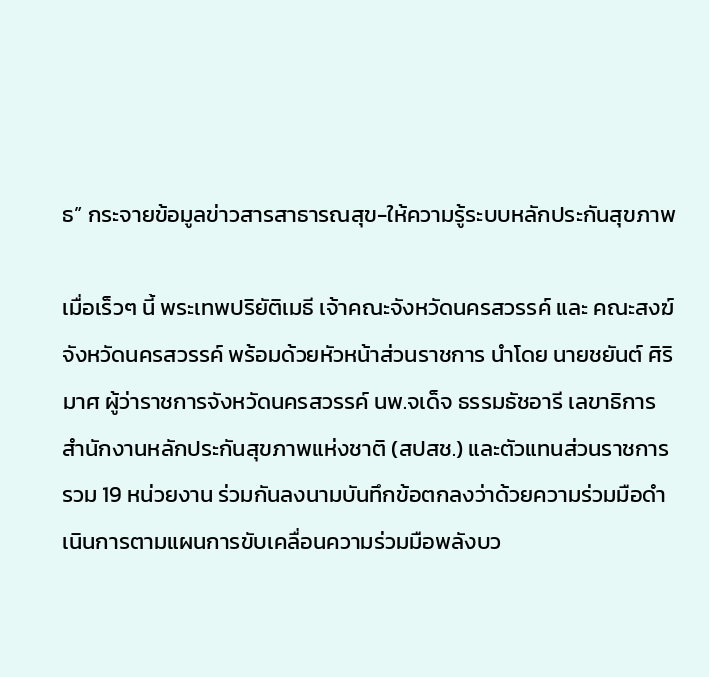ธ” กระจายข้อมูลข่าวสารสาธารณสุข-ให้ความรู้ระบบหลักประกันสุขภาพ

เมื่อเร็วๆ นี้ พระเทพปริยัติเมธี เจ้าคณะจังหวัดนครสวรรค์ และ คณะสงฆ์จังหวัดนครสวรรค์ พร้อมด้วยหัวหน้าส่วนราชการ นำโดย นายชยันต์ ศิริมาศ ผู้ว่าราชการจังหวัดนครสวรรค์ นพ.จเด็จ ธรรมธัชอารี เลขาธิการสำนักงานหลักประกันสุขภาพแห่งชาติ (สปสช.) และตัวแทนส่วนราชการรวม 19 หน่วยงาน ร่วมกันลงนามบันทึกข้อตกลงว่าด้วยความร่วมมือดำเนินการตามแผนการขับเคลื่อนความร่วมมือพลังบว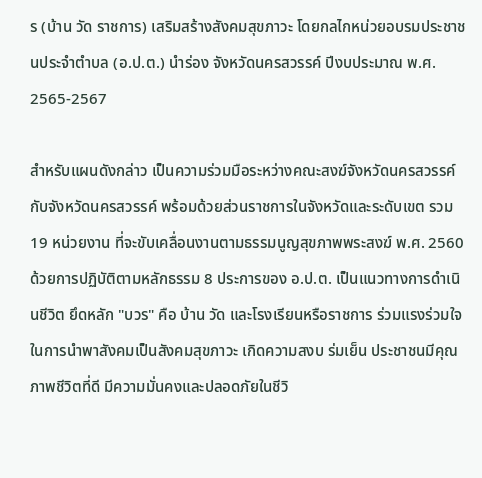ร (บ้าน วัด ราชการ) เสริมสร้างสังคมสุขภาวะ โดยกลไกหน่วยอบรมประชาชนประจำตำบล (อ.ป.ต.) นำร่อง จังหวัดนครสวรรค์ ปีงบประมาณ พ.ศ. 2565-2567

สำหรับแผนดังกล่าว เป็นความร่วมมือระหว่างคณะสงฆ์จังหวัดนครสวรรค์ กับจังหวัดนครสวรรค์ พร้อมด้วยส่วนราชการในจังหวัดและระดับเขต รวม 19 หน่วยงาน ที่จะขับเคลื่อนงานตามธรรมนูญสุขภาพพระสงฆ์ พ.ศ. 2560 ด้วยการปฏิบัติตามหลักธรรม 8 ประการของ อ.ป.ต. เป็นแนวทางการดำเนินชีวิต ยึดหลัก "บวร" คือ บ้าน วัด และโรงเรียนหรือราชการ ร่วมแรงร่วมใจในการนำพาสังคมเป็นสังคมสุขภาวะ เกิดความสงบ ร่มเย็น ประชาชนมีคุณภาพชีวิตที่ดี มีความมั่นคงและปลอดภัยในชีวิ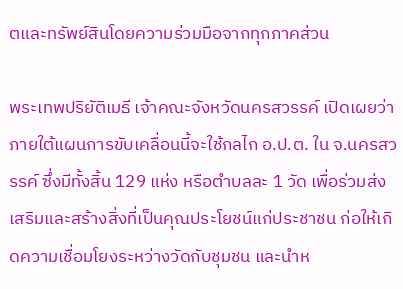ตและทรัพย์สินโดยความร่วมมือจากทุกภาคส่วน

พระเทพปริยัติเมธี เจ้าคณะจังหวัดนครสวรรค์ เปิดเผยว่า ภายใต้แผนการขับเคลื่อนนี้จะใช้กลไก อ.ป.ต. ใน จ.นครสวรรค์ ซึ่งมีทั้งสิ้น 129 แห่ง หรือตำบลละ 1 วัด เพื่อร่วมส่งเสริมและสร้างสิ่งที่เป็นคุณประโยชน์แก่ประชาชน ก่อให้เกิดความเชื่อมโยงระหว่างวัดกับชุมชน และนำห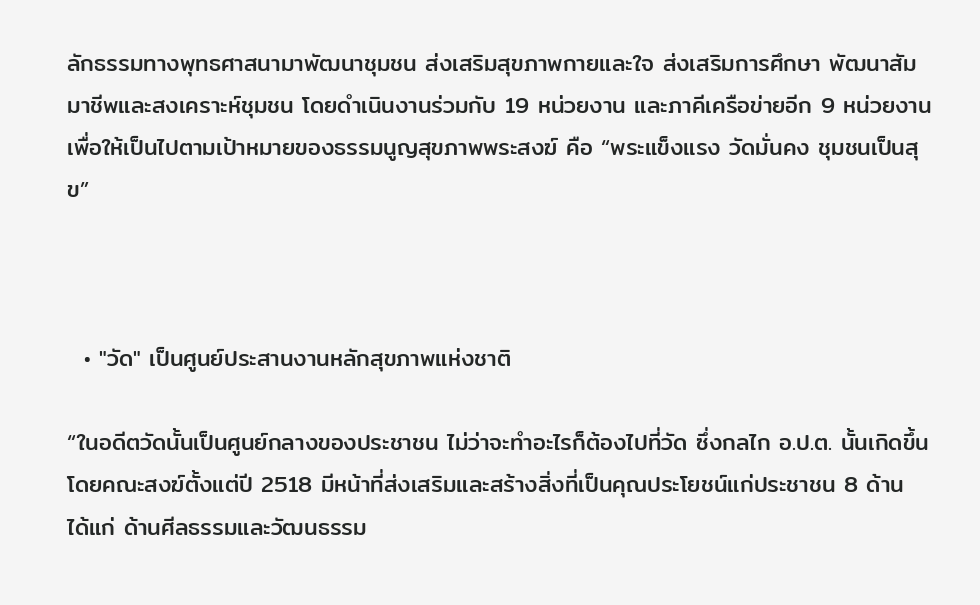ลักธรรมทางพุทธศาสนามาพัฒนาชุมชน ส่งเสริมสุขภาพกายและใจ ส่งเสริมการศึกษา พัฒนาสัมมาชีพและสงเคราะห์ชุมชน โดยดำเนินงานร่วมกับ 19 หน่วยงาน และภาคีเครือข่ายอีก 9 หน่วยงาน เพื่อให้เป็นไปตามเป้าหมายของธรรมนูญสุขภาพพระสงฆ์ คือ “พระแข็งแรง วัดมั่นคง ชุมชนเป็นสุข”



  • "วัด" เป็นศูนย์ประสานงานหลักสุขภาพแห่งชาติ

“ในอดีตวัดนั้นเป็นศูนย์กลางของประชาชน ไม่ว่าจะทำอะไรก็ต้องไปที่วัด ซึ่งกลไก อ.ป.ต. นั้นเกิดขึ้นโดยคณะสงฆ์ตั้งแต่ปี 2518 มีหน้าที่ส่งเสริมและสร้างสิ่งที่เป็นคุณประโยชน์แก่ประชาชน 8 ด้าน ได้แก่ ด้านศีลธรรมและวัฒนธรรม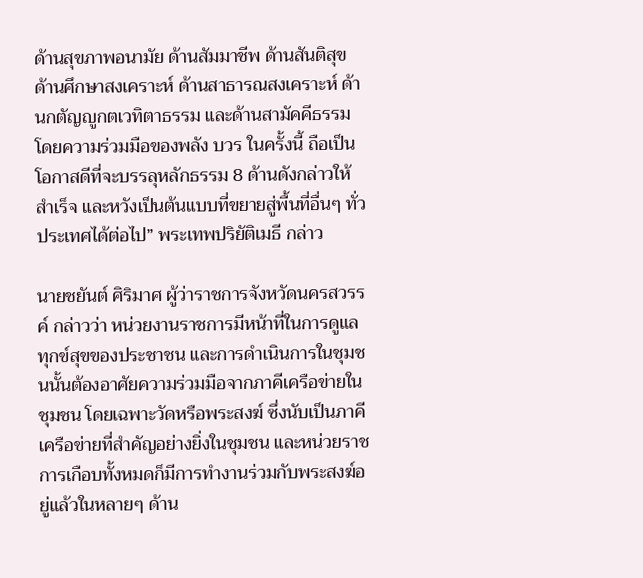ด้านสุขภาพอนามัย ด้านสัมมาชีพ ด้านสันติสุข ด้านศึกษาสงเคราะห์ ด้านสาธารณสงเคราะห์ ด้านกตัญญูกตเวทิตาธรรม และด้านสามัคคีธรรม โดยความร่วมมือของพลัง บวร ในครั้งนี้ ถือเป็นโอกาสดีที่จะบรรลุหลักธรรม 8 ด้านดังกล่าวให้สำเร็จ และหวังเป็นต้นแบบที่ขยายสู่พื้นที่อื่นๆ ทั่วประเทศได้ต่อไป” พระเทพปริยัติเมธี กล่าว

นายชยันต์ ศิริมาศ ผู้ว่าราชการจังหวัดนครสวรรค์ กล่าวว่า หน่วยงานราชการมีหน้าที่ในการดูแลทุกข์สุขของประชาชน และการดำเนินการในชุมชนนั้นต้องอาศัยความร่วมมือจากภาคีเครือข่ายในชุมชน โดยเฉพาะวัดหรือพระสงฆ์ ซึ่งนับเป็นภาคีเครือข่ายที่สำคัญอย่างยิ่งในชุมชน และหน่วยราชการเกือบทั้งหมดก็มีการทำงานร่วมกับพระสงฆ์อยู่แล้วในหลายๆ ด้าน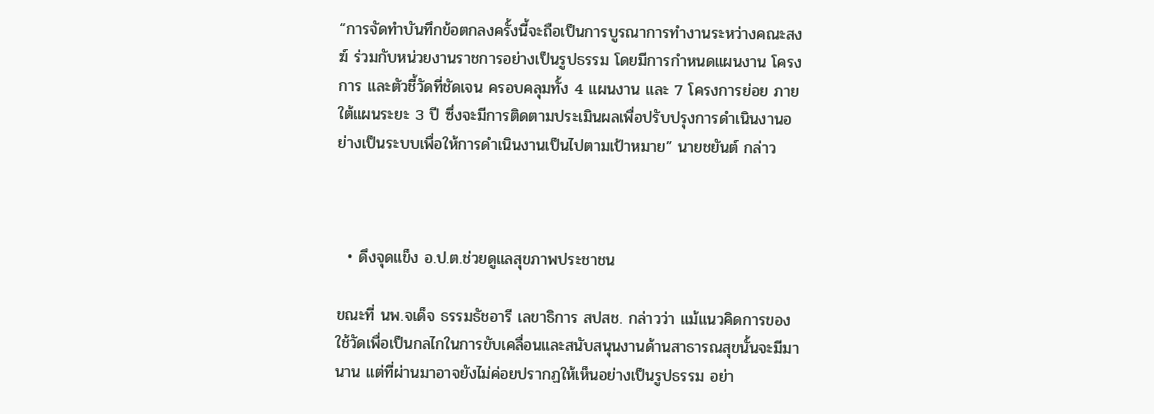“การจัดทำบันทึกข้อตกลงครั้งนี้จะถือเป็นการบูรณาการทำงานระหว่างคณะสงฆ์ ร่วมกับหน่วยงานราชการอย่างเป็นรูปธรรม โดยมีการกำหนดแผนงาน โครงการ และตัวชี้วัดที่ชัดเจน ครอบคลุมทั้ง 4 แผนงาน และ 7 โครงการย่อย ภายใต้แผนระยะ 3 ปี ซึ่งจะมีการติดตามประเมินผลเพื่อปรับปรุงการดำเนินงานอย่างเป็นระบบเพื่อให้การดำเนินงานเป็นไปตามเป้าหมาย” นายชยันต์ กล่าว



  • ดึงจุดแข็ง อ.ป.ต.ช่วยดูแลสุขภาพประชาชน

ขณะที่ นพ.จเด็จ ธรรมธัชอารี เลขาธิการ สปสช. กล่าวว่า แม้แนวคิดการของใช้วัดเพื่อเป็นกลไกในการขับเคลื่อนและสนับสนุนงานด้านสาธารณสุขนั้นจะมีมานาน แต่ที่ผ่านมาอาจยังไม่ค่อยปรากฏให้เห็นอย่างเป็นรูปธรรม อย่า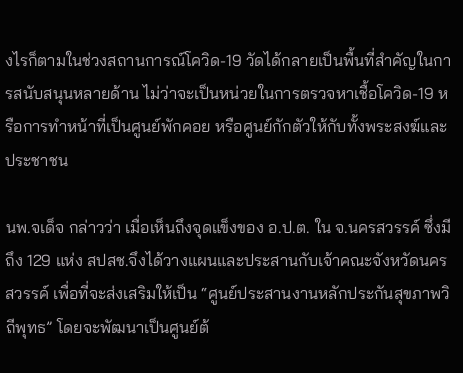งไรก็ตามในช่วงสถานการณ์โควิด-19 วัดได้กลายเป็นพื้นที่สำคัญในการสนับสนุนหลายด้าน ไม่ว่าจะเป็นหน่วยในการตรวจหาเชื้อโควิด-19 หรือการทำหน้าที่เป็นศูนย์พักคอย หรือศูนย์กักตัวให้กับทั้งพระสงฆ์และประชาชน

นพ.จเด็จ กล่าวว่า เมื่อเห็นถึงจุดแข็งของ อ.ป.ต. ใน จ.นครสวรรค์ ซึ่งมีถึง 129 แห่ง สปสช.จึงได้วางแผนและประสานกับเจ้าคณะจังหวัดนครสวรรค์ เพื่อที่จะส่งเสริมให้เป็น “ศูนย์ประสานงานหลักประกันสุขภาพวิถีพุทธ” โดยจะพัฒนาเป็นศูนย์ต้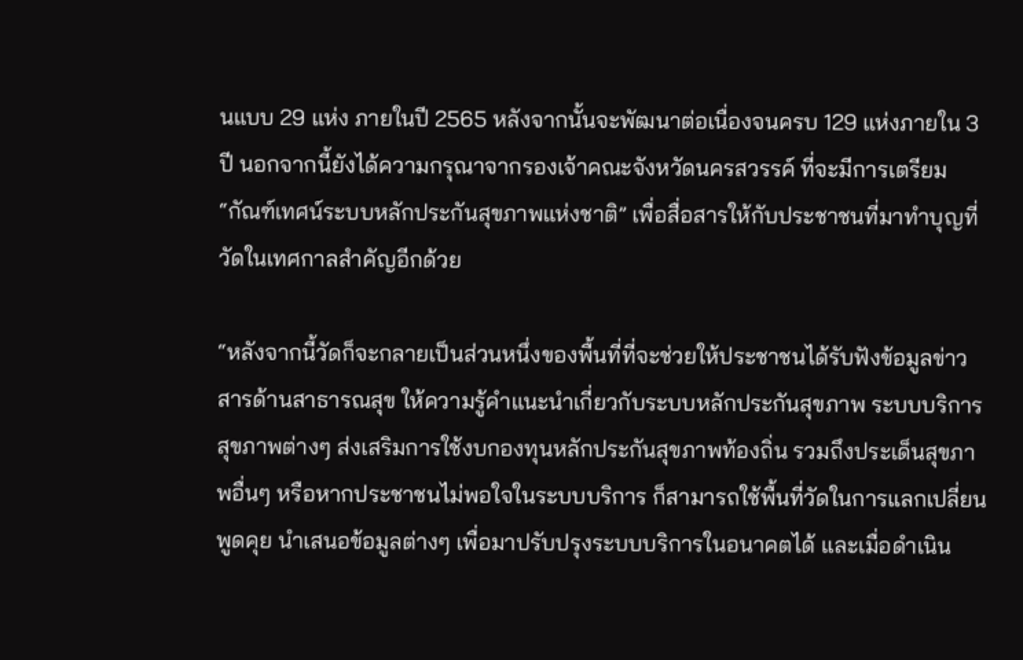นแบบ 29 แห่ง ภายในปี 2565 หลังจากนั้นจะพัฒนาต่อเนื่องจนครบ 129 แห่งภายใน 3 ปี นอกจากนี้ยังได้ความกรุณาจากรองเจ้าคณะจังหวัดนครสวรรค์ ที่จะมีการเตรียม “กัณฑ์เทศน์ระบบหลักประกันสุขภาพแห่งชาติ” เพื่อสื่อสารให้กับประชาชนที่มาทำบุญที่วัดในเทศกาลสำคัญอีกด้วย

“หลังจากนี้วัดก็จะกลายเป็นส่วนหนึ่งของพื้นที่ที่จะช่วยให้ประชาชนได้รับฟังข้อมูลข่าวสารด้านสาธารณสุข ให้ความรู้คำแนะนำเกี่ยวกับระบบหลักประกันสุขภาพ ระบบบริการสุขภาพต่างๆ ส่งเสริมการใช้งบกองทุนหลักประกันสุขภาพท้องถิ่น รวมถึงประเด็นสุขภาพอื่นๆ หรือหากประชาชนไม่พอใจในระบบบริการ ก็สามารถใช้พื้นที่วัดในการแลกเปลี่ยนพูดคุย นำเสนอข้อมูลต่างๆ เพื่อมาปรับปรุงระบบบริการในอนาคตได้ และเมื่อดำเนิน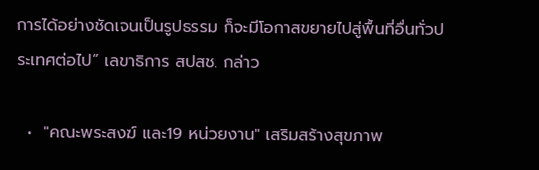การได้อย่างชัดเจนเป็นรูปธรรม ก็จะมีโอกาสขยายไปสู่พื้นที่อื่นทั่วประเทศต่อไป” เลขาธิการ สปสช. กล่าว

  •  "คณะพระสงฆ์ และ19 หน่วยงาน" เสริมสร้างสุขภาพ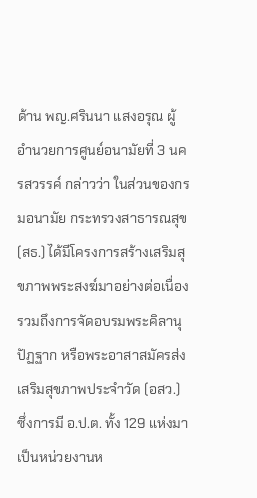ด้าน พญ.ศรินนา แสงอรุณ ผู้อำนวยการศูนย์อนามัยที่ 3 นครสวรรค์ กล่าวว่า ในส่วนของกรมอนามัย กระทรวงสาธารณสุข (สธ.) ได้มีโครงการสร้างเสริมสุขภาพพระสงฆ์มาอย่างต่อเนื่อง รวมถึงการจัดอบรมพระคิลานุปัฏฐาก หรือพระอาสาสมัครส่งเสริมสุขภาพประจำวัด (อสว.) ซึ่งการมี อ.ป.ต. ทั้ง 129 แห่งมาเป็นหน่วยงานห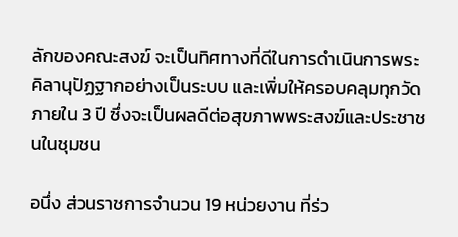ลักของคณะสงฆ์ จะเป็นทิศทางที่ดีในการดำเนินการพระคิลานุปัฏฐากอย่างเป็นระบบ และเพิ่มให้ครอบคลุมทุกวัดภายใน 3 ปี ซึ่งจะเป็นผลดีต่อสุขภาพพระสงฆ์และประชาชนในชุมชน

อนึ่ง ส่วนราชการจำนวน 19 หน่วยงาน ที่ร่ว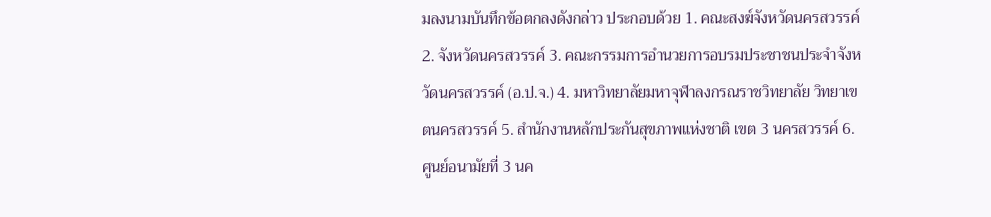มลงนามบันทึกข้อตกลงดังกล่าว ประกอบด้วย 1. คณะสงฆ์จังหวัดนครสวรรค์ 2. จังหวัดนครสวรรค์ 3. คณะกรรมการอำนวยการอบรมประชาชนประจำจังหวัดนครสวรรค์ (อ.ป.จ.) 4. มหาวิทยาลัยมหาจุฬาลงกรณราชวิทยาลัย วิทยาเขตนครสวรรค์ 5. สำนักงานหลักประกันสุขภาพแห่งชาติ เขต 3 นครสวรรค์ 6. ศูนย์อนามัยที่ 3 นค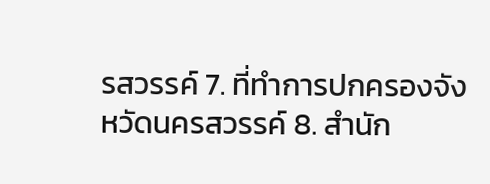รสวรรค์ 7. ที่ทำการปกครองจังหวัดนครสวรรค์ 8. สำนัก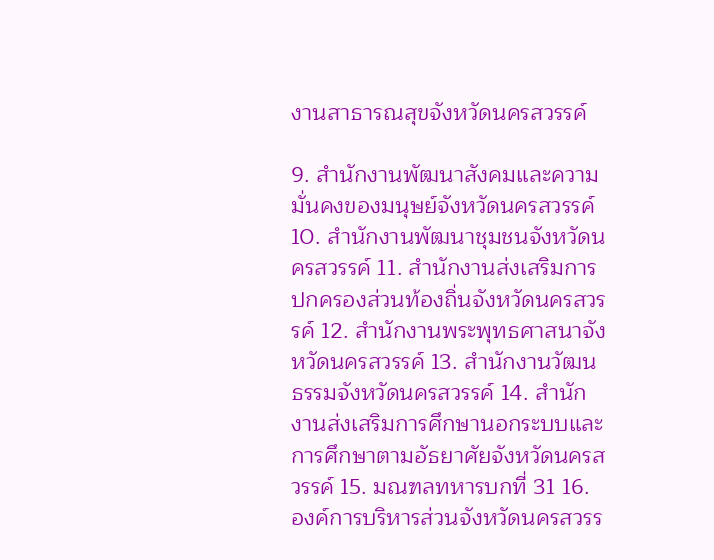งานสาธารณสุขจังหวัดนครสวรรค์

9. สำนักงานพัฒนาสังคมและความมั่นคงของมนุษย์จังหวัดนครสวรรค์ 10. สำนักงานพัฒนาชุมชนจังหวัดนครสวรรค์ 11. สำนักงานส่งเสริมการปกครองส่วนท้องถิ่นจังหวัดนครสวรรค์ 12. สำนักงานพระพุทธศาสนาจังหวัดนครสวรรค์ 13. สำนักงานวัฒนธรรมจังหวัดนครสวรรค์ 14. สำนักงานส่งเสริมการศึกษานอกระบบและการศึกษาตามอัธยาศัยจังหวัดนครสวรรค์ 15. มณฑลทหารบกที่ 31 16. องค์การบริหารส่วนจังหวัดนครสวรร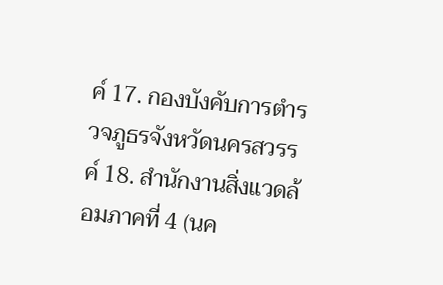ค์ 17. กองบังคับการตำรวจภูธรจังหวัดนครสวรรค์ 18. สำนักงานสิ่งแวดล้อมภาคที่ 4 (นค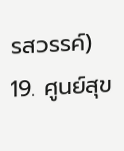รสวรรค์) 19. ศูนย์สุข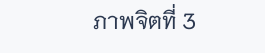ภาพจิตที่ 3